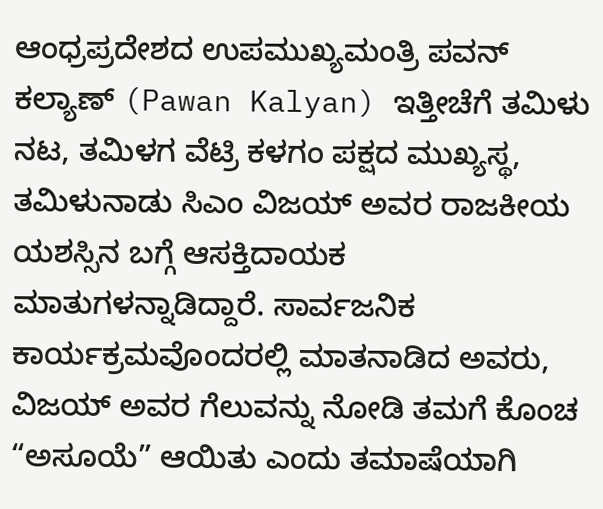ಆಂಧ್ರಪ್ರದೇಶದ ಉಪಮುಖ್ಯಮಂತ್ರಿ ಪವನ್ ಕಲ್ಯಾಣ್ (Pawan Kalyan) ಇತ್ತೀಚೆಗೆ ತಮಿಳು ನಟ, ತಮಿಳಗ ವೆಟ್ರಿ ಕಳಗಂ ಪಕ್ಷದ ಮುಖ್ಯಸ್ಥ, ತಮಿಳುನಾಡು ಸಿಎಂ ವಿಜಯ್ ಅವರ ರಾಜಕೀಯ ಯಶಸ್ಸಿನ ಬಗ್ಗೆ ಆಸಕ್ತಿದಾಯಕ ಮಾತುಗಳನ್ನಾಡಿದ್ದಾರೆ. ಸಾರ್ವಜನಿಕ ಕಾರ್ಯಕ್ರಮವೊಂದರಲ್ಲಿ ಮಾತನಾಡಿದ ಅವರು, ವಿಜಯ್ ಅವರ ಗೆಲುವನ್ನು ನೋಡಿ ತಮಗೆ ಕೊಂಚ “ಅಸೂಯೆ” ಆಯಿತು ಎಂದು ತಮಾಷೆಯಾಗಿ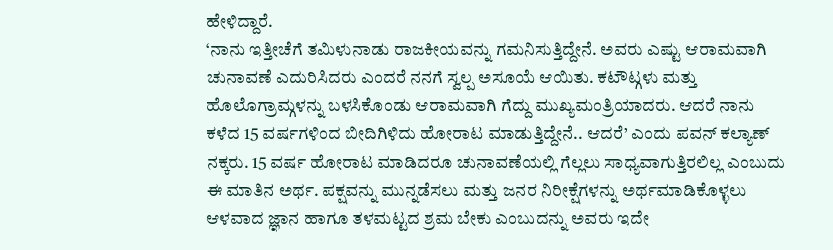ಹೇಳಿದ್ದಾರೆ.
‘ನಾನು ಇತ್ತೀಚೆಗೆ ತಮಿಳುನಾಡು ರಾಜಕೀಯವನ್ನು ಗಮನಿಸುತ್ತಿದ್ದೇನೆ. ಅವರು ಎಷ್ಟು ಆರಾಮವಾಗಿ ಚುನಾವಣೆ ಎದುರಿಸಿದರು ಎಂದರೆ ನನಗೆ ಸ್ವಲ್ಪ ಅಸೂಯೆ ಆಯಿತು. ಕಟೌಟ್ಗಳು ಮತ್ತು ಹೊಲೊಗ್ರಾಮ್ಗಳನ್ನು ಬಳಸಿಕೊಂಡು ಆರಾಮವಾಗಿ ಗೆದ್ದು ಮುಖ್ಯಮಂತ್ರಿಯಾದರು. ಆದರೆ ನಾನು ಕಳೆದ 15 ವರ್ಷಗಳಿಂದ ಬೀದಿಗಿಳಿದು ಹೋರಾಟ ಮಾಡುತ್ತಿದ್ದೇನೆ.. ಆದರೆ’ ಎಂದು ಪವನ್ ಕಲ್ಯಾಣ್ ನಕ್ಕರು. 15 ವರ್ಷ ಹೋರಾಟ ಮಾಡಿದರೂ ಚುನಾವಣೆಯಲ್ಲಿ ಗೆಲ್ಲಲು ಸಾಧ್ಯವಾಗುತ್ತಿರಲಿಲ್ಲ ಎಂಬುದು ಈ ಮಾತಿನ ಅರ್ಥ. ಪಕ್ಷವನ್ನು ಮುನ್ನಡೆಸಲು ಮತ್ತು ಜನರ ನಿರೀಕ್ಷೆಗಳನ್ನು ಅರ್ಥಮಾಡಿಕೊಳ್ಳಲು ಆಳವಾದ ಜ್ಞಾನ ಹಾಗೂ ತಳಮಟ್ಟದ ಶ್ರಮ ಬೇಕು ಎಂಬುದನ್ನು ಅವರು ಇದೇ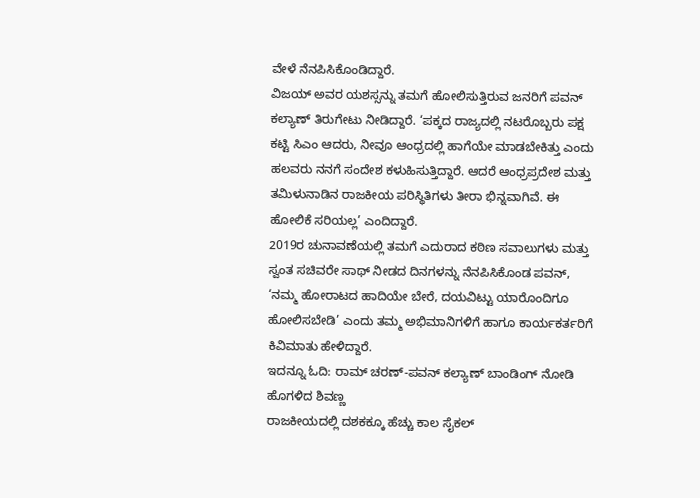ವೇಳೆ ನೆನಪಿಸಿಕೊಂಡಿದ್ದಾರೆ.
ವಿಜಯ್ ಅವರ ಯಶಸ್ಸನ್ನು ತಮಗೆ ಹೋಲಿಸುತ್ತಿರುವ ಜನರಿಗೆ ಪವನ್ ಕಲ್ಯಾಣ್ ತಿರುಗೇಟು ನೀಡಿದ್ದಾರೆ. ‘ಪಕ್ಕದ ರಾಜ್ಯದಲ್ಲಿ ನಟರೊಬ್ಬರು ಪಕ್ಷ ಕಟ್ಟಿ ಸಿಎಂ ಆದರು, ನೀವೂ ಆಂಧ್ರದಲ್ಲಿ ಹಾಗೆಯೇ ಮಾಡಬೇಕಿತ್ತು ಎಂದು ಹಲವರು ನನಗೆ ಸಂದೇಶ ಕಳುಹಿಸುತ್ತಿದ್ದಾರೆ. ಆದರೆ ಆಂಧ್ರಪ್ರದೇಶ ಮತ್ತು ತಮಿಳುನಾಡಿನ ರಾಜಕೀಯ ಪರಿಸ್ಥಿತಿಗಳು ತೀರಾ ಭಿನ್ನವಾಗಿವೆ. ಈ ಹೋಲಿಕೆ ಸರಿಯಲ್ಲ’ ಎಂದಿದ್ದಾರೆ.
2019ರ ಚುನಾವಣೆಯಲ್ಲಿ ತಮಗೆ ಎದುರಾದ ಕಠಿಣ ಸವಾಲುಗಳು ಮತ್ತು ಸ್ವಂತ ಸಚಿವರೇ ಸಾಥ್ ನೀಡದ ದಿನಗಳನ್ನು ನೆನಪಿಸಿಕೊಂಡ ಪವನ್, ‘ನಮ್ಮ ಹೋರಾಟದ ಹಾದಿಯೇ ಬೇರೆ, ದಯವಿಟ್ಟು ಯಾರೊಂದಿಗೂ ಹೋಲಿಸಬೇಡಿ’ ಎಂದು ತಮ್ಮ ಅಭಿಮಾನಿಗಳಿಗೆ ಹಾಗೂ ಕಾರ್ಯಕರ್ತರಿಗೆ ಕಿವಿಮಾತು ಹೇಳಿದ್ದಾರೆ.
ಇದನ್ನೂ ಓದಿ: ರಾಮ್ ಚರಣ್-ಪವನ್ ಕಲ್ಯಾಣ್ ಬಾಂಡಿಂಗ್ ನೋಡಿ ಹೊಗಳಿದ ಶಿವಣ್ಣ
ರಾಜಕೀಯದಲ್ಲಿ ದಶಕಕ್ಕೂ ಹೆಚ್ಚು ಕಾಲ ಸೈಕಲ್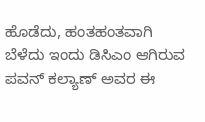ಹೊಡೆದು, ಹಂತಹಂತವಾಗಿ ಬೆಳೆದು ಇಂದು ಡಿಸಿಎಂ ಆಗಿರುವ ಪವನ್ ಕಲ್ಯಾಣ್ ಅವರ ಈ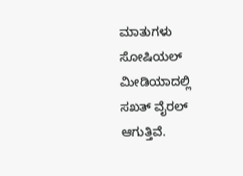ಮಾತುಗಳು ಸೋಷಿಯಲ್ ಮೀಡಿಯಾದಲ್ಲಿ ಸಖತ್ ವೈರಲ್ ಆಗುತ್ತಿವೆ.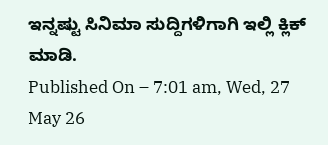ಇನ್ನಷ್ಟು ಸಿನಿಮಾ ಸುದ್ದಿಗಳಿಗಾಗಿ ಇಲ್ಲಿ ಕ್ಲಿಕ್ ಮಾಡಿ.
Published On – 7:01 am, Wed, 27 May 26